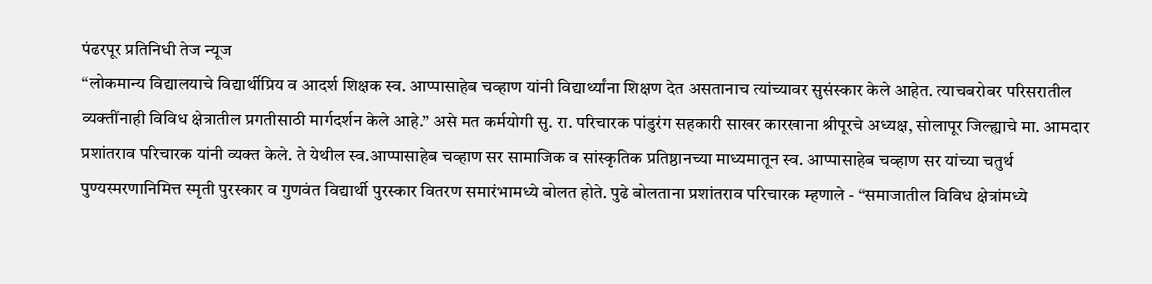पंढरपूर प्रतिनिधी तेज न्यूज
“लोकमान्य विद्यालयाचे विद्यार्थीप्रिय व आदर्श शिक्षक स्व. आप्पासाहेब चव्हाण यांनी विद्यार्थ्यांना शिक्षण देत असतानाच त्यांच्यावर सुसंस्कार केले आहेत. त्याचबरोबर परिसरातील व्यक्तींनाही विविध क्षेत्रातील प्रगतीसाठी मार्गदर्शन केले आहे.” असे मत कर्मयोगी सु. रा. परिचारक पांडुरंग सहकारी साखर कारखाना श्रीपूरचे अध्यक्ष, सोलापूर जिल्ह्याचे मा. आमदार प्रशांतराव परिचारक यांनी व्यक्त केले. ते येथील स्व.आप्पासाहेब चव्हाण सर सामाजिक व सांस्कृतिक प्रतिष्ठानच्या माध्यमातून स्व. आप्पासाहेब चव्हाण सर यांच्या चतुर्थ पुण्यस्मरणानिमित्त स्मृती पुरस्कार व गुणवंत विद्यार्थी पुरस्कार वितरण समारंभामध्ये बोलत होते. पुढे बोलताना प्रशांतराव परिचारक म्हणाले - “समाजातील विविध क्षेत्रांमध्ये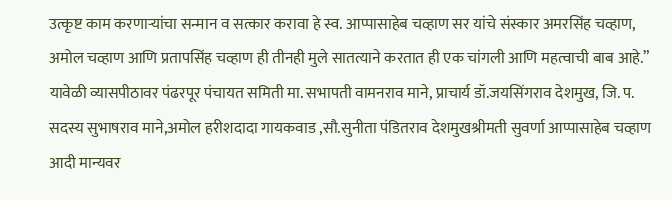उत्कृष्ट काम करणाऱ्यांचा सन्मान व सत्कार करावा हे स्व. आप्पासाहेब चव्हाण सर यांचे संस्कार अमरसिंह चव्हाण, अमोल चव्हाण आणि प्रतापसिंह चव्हाण ही तीनही मुले सातत्याने करतात ही एक चांगली आणि महत्वाची बाब आहे.”
यावेळी व्यासपीठावर पंढरपूर पंचायत समिती मा. सभापती वामनराव माने, प्राचार्य डॉ.जयसिंगराव देशमुख, जि. प. सदस्य सुभाषराव माने,अमोल हरीशदादा गायकवाड ,सौ.सुनीता पंडितराव देशमुखश्रीमती सुवर्णा आप्पासाहेब चव्हाण
आदी मान्यवर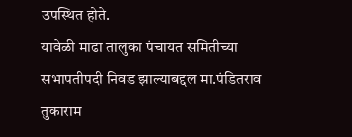उपस्थित होते.
यावेळी माढा तालुका पंचायत समितीच्या सभापतीपदी निवड झाल्याबद्दल मा.पंडितराव तुकाराम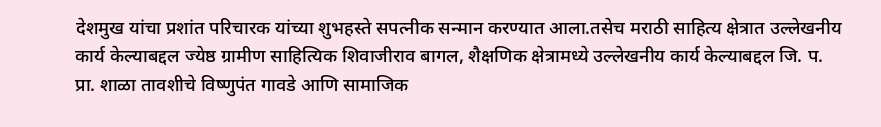देशमुख यांचा प्रशांत परिचारक यांच्या शुभहस्ते सपत्नीक सन्मान करण्यात आला.तसेच मराठी साहित्य क्षेत्रात उल्लेखनीय कार्य केल्याबद्दल ज्येष्ठ ग्रामीण साहित्यिक शिवाजीराव बागल, शैक्षणिक क्षेत्रामध्ये उल्लेखनीय कार्य केल्याबद्दल जि. प. प्रा. शाळा तावशीचे विष्णुपंत गावडे आणि सामाजिक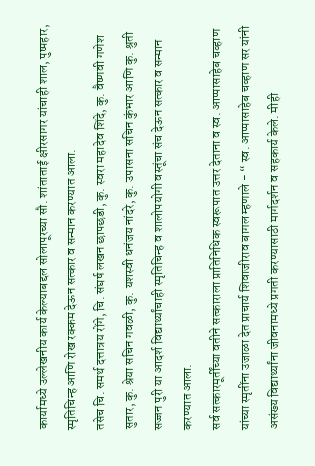कार्यामध्ये उल्लेखनीय कार्य केल्याबद्दल सोलापूरच्या सौ. शांताताई क्षीरसागर यांचाही शाल, पुष्पहार, स्मृतिचिन्ह आणि रोख रक्कम देऊन सत्कार व सन्मान करण्यात आला.
तसेच चि. समर्थ दत्तात्रय रोंगे, चि. संघर्ष लखन छापछडी, कु. स्वरा महादेव शिंदे, कु. वैष्णवी गणेश सुतार, कु. श्रेया सचिन गवळी, कु. यशस्वी धनंजय नांदरे, कु. उपासना सचिन कुंभार आणि कु. श्रुती सज्जन पुरी या आदर्श विद्यार्थ्यांचाही स्मृतिचिन्ह व शालोपयोगी वस्तूंचा संच देऊन सत्कार व सन्मान करण्यात आला.
सर्व सत्कारमूर्तींच्या वतीने सत्काराला प्रातिनिधिक स्वरूपात उत्तर देताना व स्व. आप्पासाहेब चव्हाण यांच्या स्मृतींना उजाळा देत प्राचार्य शिवाजीराव बागल म्हणाले - “ स्व. आप्पासाहेब चव्हाण सर यांनी असंख्य विद्यार्थ्यांना जीवनामध्ये प्रगती करण्यासाठी मार्गदर्शन व सहकार्य केले. मीही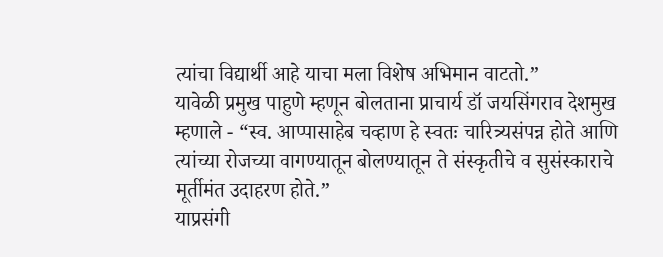त्यांचा विद्यार्थी आहे याचा मला विशेष अभिमान वाटतो.”
यावेळी प्रमुख पाहुणे म्हणून बोलताना प्राचार्य डॉ जयसिंगराव देशमुख म्हणाले - “स्व. आप्पासाहेब चव्हाण हे स्वतः चारित्र्यसंपन्न होते आणि त्यांच्या रोजच्या वागण्यातून बोलण्यातून ते संस्कृतीचे व सुसंस्काराचे मूर्तीमंत उदाहरण होते.”
याप्रसंगी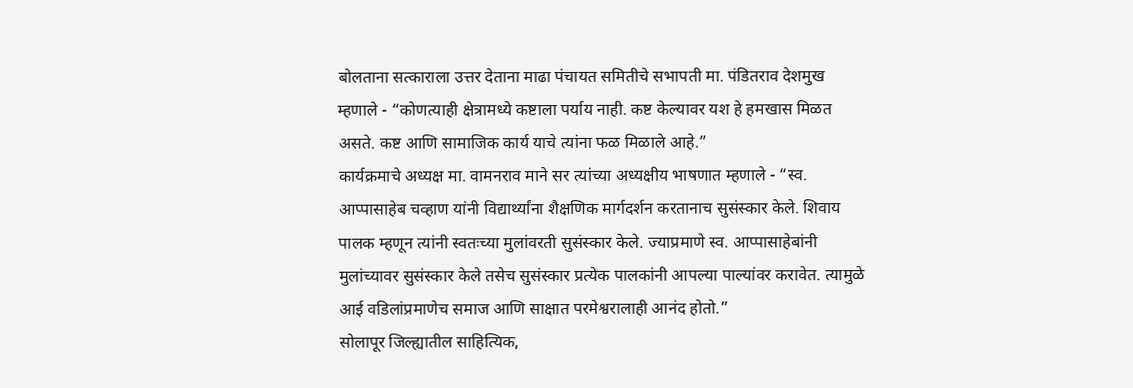बोलताना सत्काराला उत्तर देताना माढा पंचायत समितीचे सभापती मा. पंडितराव देशमुख म्हणाले - “कोणत्याही क्षेत्रामध्ये कष्टाला पर्याय नाही. कष्ट केल्यावर यश हे हमखास मिळत असते. कष्ट आणि सामाजिक कार्य याचे त्यांना फळ मिळाले आहे.”
कार्यक्रमाचे अध्यक्ष मा. वामनराव माने सर त्यांच्या अध्यक्षीय भाषणात म्हणाले - “स्व. आप्पासाहेब चव्हाण यांनी विद्यार्थ्यांना शैक्षणिक मार्गदर्शन करतानाच सुसंस्कार केले. शिवाय पालक म्हणून त्यांनी स्वतःच्या मुलांवरती सुसंस्कार केले. ज्याप्रमाणे स्व. आप्पासाहेबांनी मुलांच्यावर सुसंस्कार केले तसेच सुसंस्कार प्रत्येक पालकांनी आपल्या पाल्यांवर करावेत. त्यामुळे आई वडिलांप्रमाणेच समाज आणि साक्षात परमेश्वरालाही आनंद होतो.”
सोलापूर जिल्ह्यातील साहित्यिक,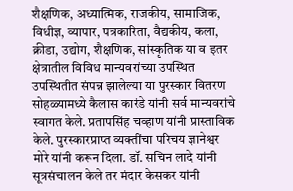शैक्षणिक, अध्यात्मिक, राजकीय, सामाजिक, विधीज्ञ, व्यापार, पत्रकारिता, वैद्यकीय, कला, क्रीडा, उद्योग, शैक्षणिक, सांस्कृतिक या व इतर क्षेत्रातील विविध मान्यवरांच्या उपस्थित उपस्थितीत संपन्न झालेल्या या पुरस्कार वितरण सोहळ्यामध्ये कैलास कारंडे यांनी सर्व मान्यवरांचे स्वागत केले. प्रतापसिंह चव्हाण यांनी प्रास्ताविक केले. पुरस्कारप्राप्त व्यक्तींचा परिचय ज्ञानेश्वर मोरे यांनी करून दिला. डॉ. सचिन लादे यांनी सूत्रसंचालन केले तर मंदार केसकर यांनी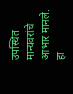उपस्थित मान्यवरांचे आभार मानले.
हा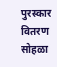पुरस्कार वितरण सोहळा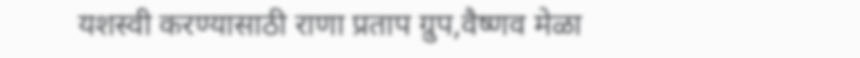यशस्वी करण्यासाठी राणा प्रताप ग्रुप,वैष्णव मेळा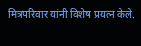मित्रपरिवार यांनी विशेष प्रयत्न केले.